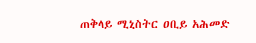ጠቅላይ ሚኒስትር ዐቢይ አሕመድ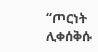“ጦርነት ሊቀሰቅሱ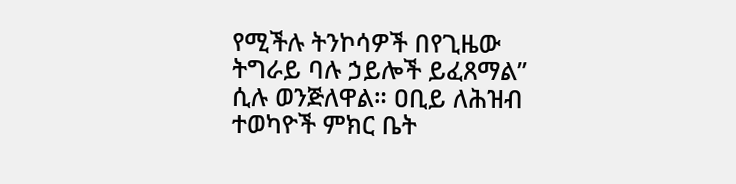የሚችሉ ትንኮሳዎች በየጊዜው ትግራይ ባሉ ኃይሎች ይፈጸማል” ሲሉ ወንጅለዋል። ዐቢይ ለሕዝብ ተወካዮች ምክር ቤት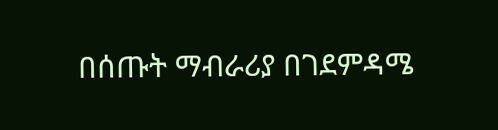በሰጡት ማብራሪያ በገደምዳሜ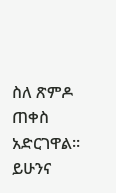ስለ ጽምዶ ጠቀስ አድርገዋል። ይሁንና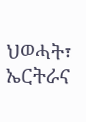ህወሓት፣ ኤርትራና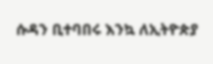ሱዳን ቢተባበሩ እንኳ ለኢትዮጵያ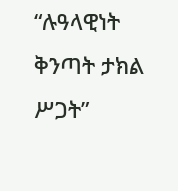“ሉዓላዊነት ቅንጣት ታክል ሥጋት”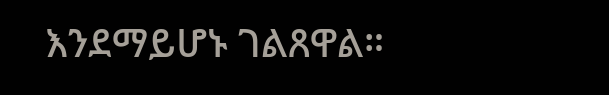እንደማይሆኑ ገልጸዋል።